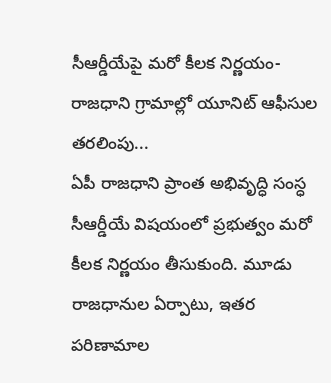సీఆర్డీయేపై మరో కీలక నిర్ణయం- రాజధాని గ్రామాల్లో యూనిట్ ఆఫీసుల తరలింపు...
ఏపీ రాజధాని ప్రాంత అభివృద్ధి సంస్ధ సీఆర్డీయే విషయంలో ప్రభుత్వం మరో కీలక నిర్ణయం తీసుకుంది. మూడు రాజధానుల ఏర్పాటు, ఇతర పరిణామాల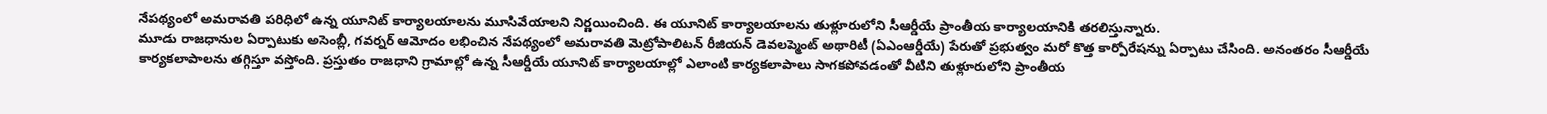నేపథ్యంలో అమరావతి పరిధిలో ఉన్న యూనిట్ కార్యాలయాలను మూసివేయాలని నిర్ణయించింది. ఈ యూనిట్ కార్యాలయాలను తుళ్లూరులోని సీఆర్డీయే ప్రాంతీయ కార్యాలయానికి తరలిస్తున్నారు.
మూడు రాజధానుల ఏర్పాటుకు అసెంబ్లీ, గవర్నర్ ఆమోదం లభించిన నేపథ్యంలో అమరావతి మెట్రోపాలిటన్ రీజియన్ డెవలప్మెంట్ అథారిటీ (ఏఎంఆర్డీయే) పేరుతో ప్రభుత్వం మరో కొత్త కార్పోరేషన్ను ఏర్పాటు చేసింది. అనంతరం సీఆర్డీయే కార్యకలాపాలను తగ్గిస్తూ వస్తోంది. ప్రస్తుతం రాజధాని గ్రామాల్లో ఉన్న సీఆర్డీయే యూనిట్ కార్యాలయాల్లో ఎలాంటి కార్యకలాపాలు సాగకపోవడంతో వీటిని తుళ్లూరులోని ప్రాంతీయ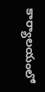కార్యాలయంలో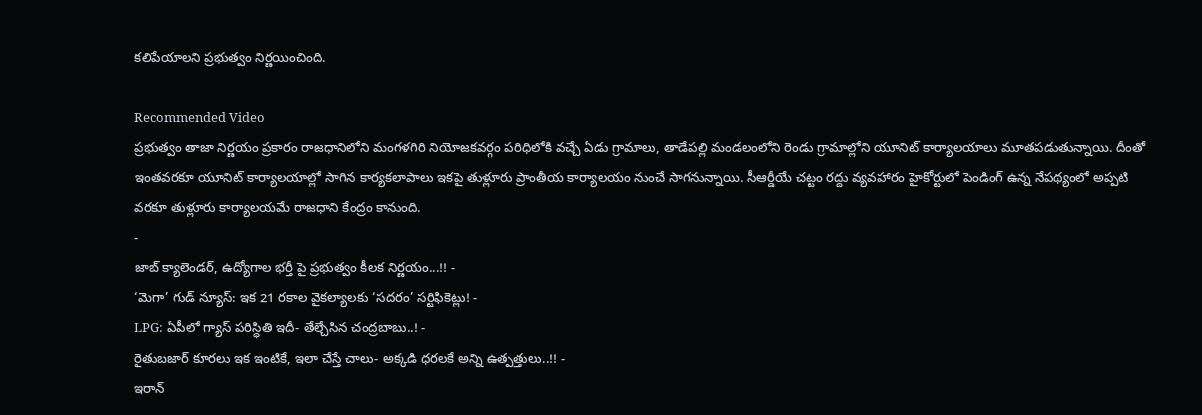కలిపేయాలని ప్రభుత్వం నిర్ణయించింది.

Recommended Video
ప్రభుత్వం తాజా నిర్ణయం ప్రకారం రాజధానిలోని మంగళగిరి నియోజకవర్గం పరిధిలోకి వచ్చే ఏడు గ్రామాలు, తాడేపల్లి మండలంలోని రెండు గ్రామాల్లోని యూనిట్ కార్యాలయాలు మూతపడుతున్నాయి. దీంతో ఇంతవరకూ యూనిట్ కార్యాలయాల్లో సాగిన కార్యకలాపాలు ఇకపై తుళ్లూరు ప్రాంతీయ కార్యాలయం నుంచే సాగనున్నాయి. సీఆర్డీయే చట్టం రద్దు వ్యవహారం హైకోర్టులో పెండింగ్ ఉన్న నేపథ్యంలో అప్పటి వరకూ తుళ్లూరు కార్యాలయమే రాజధాని కేంద్రం కానుంది.
-
జాబ్ క్యాలెండర్, ఉద్యోగాల భర్తీ పై ప్రభుత్వం కీలక నిర్ణయం...!! -
‘మెగా’ గుడ్ న్యూస్: ఇక 21 రకాల వైకల్యాలకు ‘సదరం’ సర్టిఫికెట్లు! -
LPG: ఏపీలో గ్యాస్ పరిస్ధితి ఇదీ- తేల్చేసిన చంద్రబాబు..! -
రైతుబజార్ కూరలు ఇక ఇంటికే, ఇలా చేస్తే చాలు- అక్కడి ధరలకే అన్ని ఉత్పత్తులు..!! -
ఇరాన్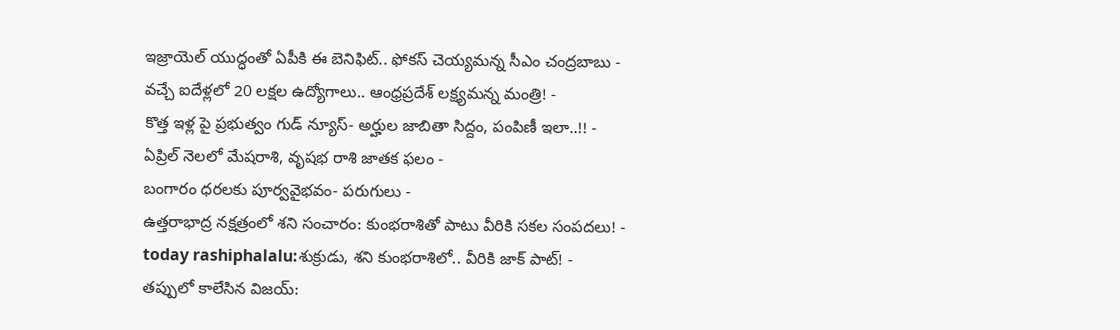ఇజ్రాయెల్ యుద్ధంతో ఏపీకి ఈ బెనిఫిట్.. ఫోకస్ చెయ్యమన్న సీఎం చంద్రబాబు -
వచ్చే ఐదేళ్లలో 20 లక్షల ఉద్యోగాలు.. ఆంధ్రప్రదేశ్ లక్ష్యమన్న మంత్రి! -
కొత్త ఇళ్ల పై ప్రభుత్వం గుడ్ న్యూస్- అర్హుల జాబితా సిద్దం, పంపిణీ ఇలా..!! -
ఏప్రిల్ నెలలో మేషరాశి, వృషభ రాశి జాతక ఫలం -
బంగారం ధరలకు పూర్వవైభవం- పరుగులు -
ఉత్తరాభాద్ర నక్షత్రంలో శని సంచారం: కుంభరాశితో పాటు వీరికి సకల సంపదలు! -
today rashiphalalu:శుక్రుడు, శని కుంభరాశిలో.. వీరికి జాక్ పాట్! -
తప్పులో కాలేసిన విజయ్: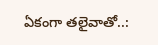ఏకంగా తలైవాతో..: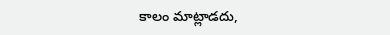కాలం మాట్లాడదు,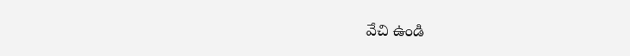వేచి ఉండి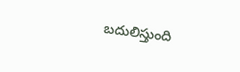బదులిస్తుంది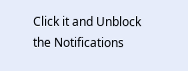Click it and Unblock the Notifications